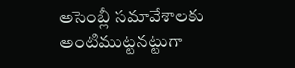అసెంబ్లీ సమావేశాలకు అంటిముట్టనట్టుగా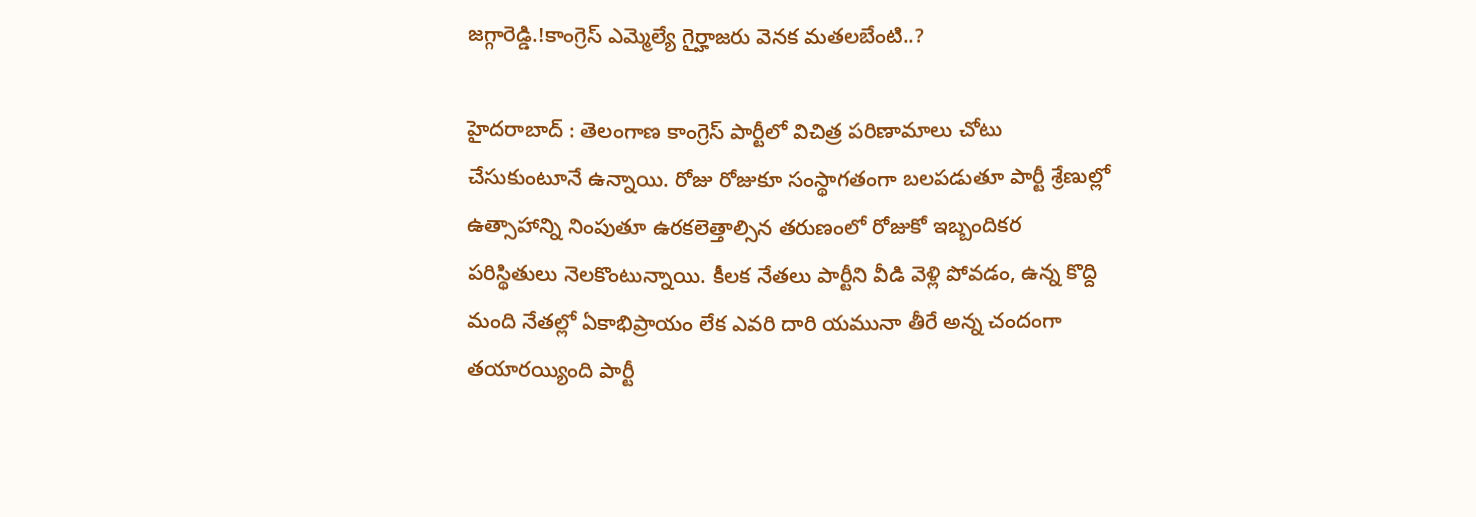జగ్గారెడ్డి.!కాంగ్రెస్ ఎమ్మెల్యే గైర్హాజరు వెనక మతలబేంటి..?

హైదరాబాద్ : తెలంగాణ కాంగ్రెస్ పార్టీలో విచిత్ర పరిణామాలు చోటు చేసుకుంటూనే ఉన్నాయి. రోజు రోజుకూ సంస్థాగతంగా బలపడుతూ పార్టీ శ్రేణుల్లో ఉత్సాహాన్ని నింపుతూ ఉరకలెత్తాల్సిన తరుణంలో రోజుకో ఇబ్బందికర పరిస్థితులు నెలకొంటున్నాయి. కీలక నేతలు పార్టీని వీడి వెళ్లి పోవడం, ఉన్న కొద్ది మంది నేతల్లో ఏకాభిప్రాయం లేక ఎవరి దారి యమునా తీరే అన్న చందంగా తయారయ్యింది పార్టీ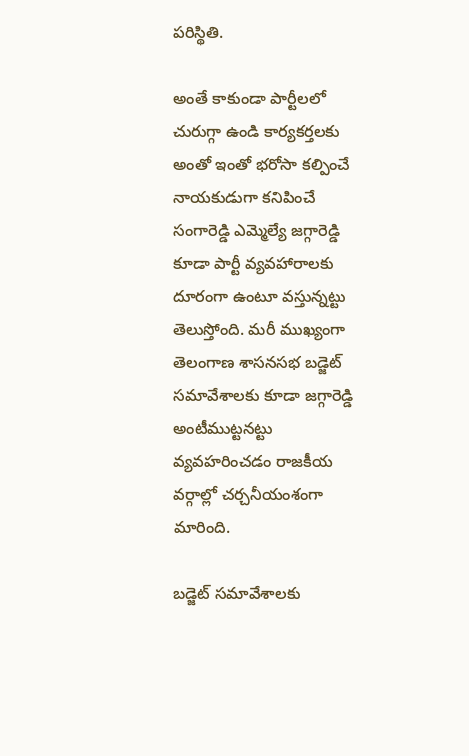పరిస్థితి.

అంతే కాకుండా పార్టీలలో చురుగ్గా ఉండి కార్యకర్తలకు అంతో ఇంతో భరోసా కల్పించే నాయకుడుగా కనిపించే సంగారెడ్డి ఎమ్మెల్యే జగ్గారెడ్డి కూడా పార్టీ వ్యవహారాలకు దూరంగా ఉంటూ వస్తున్నట్టు తెలుస్తోంది. మరీ ముఖ్యంగా తెలంగాణ శాసనసభ బడ్జెట్ సమావేశాలకు కూడా జగ్గారెడ్డి అంటీముట్టనట్టు వ్యవహరించడం రాజకీయ వర్గాల్లో చర్చనీయంశంగా మారింది.

బడ్జెట్ సమావేశాలకు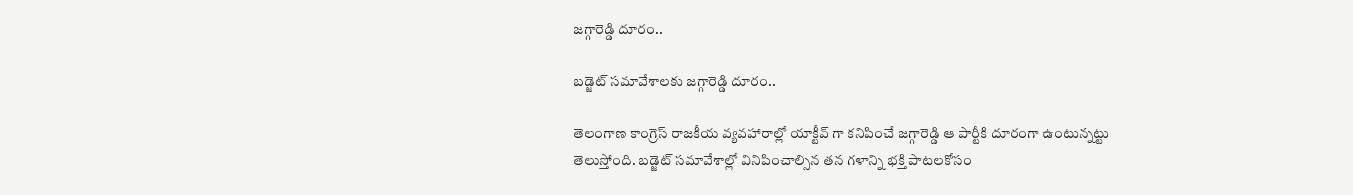జగ్గారెడ్డి దూరం..

బడ్జెట్ సమావేశాలకు జగ్గారెడ్డి దూరం..

తెలంగాణ కాంగ్రెస్ రాజకీయ వ్యవహారాల్లో యాక్టీవ్ గా కనిపించే జగ్గారెడ్డి ఆ పార్టీకి దూరంగా ఉంటున్నట్టు తెలుస్తోంది. బడ్జెట్ సమావేశాల్లో వినిపించాల్సిన తన గళాన్ని భక్తి పాటలకోసం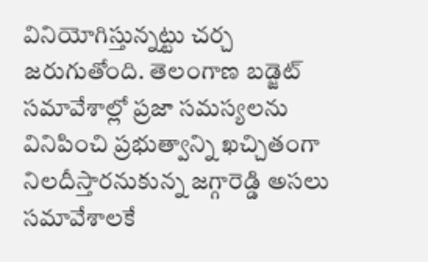వినియోగిస్తున్నట్టు చర్చ జరుగుతోంది. తెలంగాణ బడ్జెట్ సమావేశాల్లో ప్రజా సమస్యలను వినిపించి ప్రభుత్వాన్ని ఖచ్చితంగా నిలదీస్తారనుకున్న జగ్గారెడ్డి అసలు సమావేశాలకే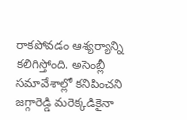రాకపోవడం ఆశ్యర్యాన్ని కలిగిస్తోంది. అసెంబ్లీ సమావేశాల్లో కనిపించని జగ్గారెడ్డి మరెక్కడికైనా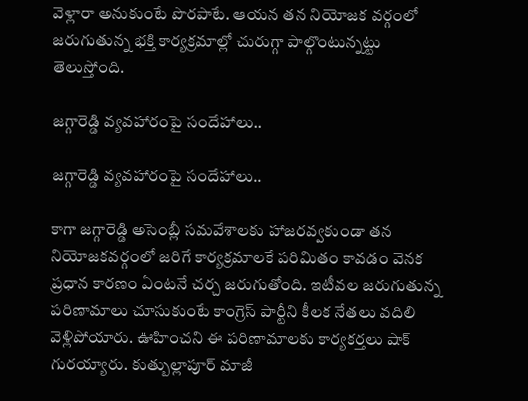వెళ్లారా అనుకుంటే పొరపాటే. ఆయన తన నియోజక వర్గంలో జరుగుతున్న భక్తి కార్యక్రమాల్లో చురుగ్గా పాల్గొంటున్నట్టు తెలుస్తోంది.

జగ్గారెడ్డి వ్యవహారంపై సందేహాలు..

జగ్గారెడ్డి వ్యవహారంపై సందేహాలు..

కాగా జగ్గారెడ్డి అసెంబ్లీ సమవేశాలకు హాజరవ్వకుండా తన నియోజకవర్గంలో జరిగే కార్యక్రమాలకే పరిమితం కావడం వెనక ప్రధాన కారణం ఏంటనే చర్చ జరుగుతోంది. ఇటీవల జరుగుతున్న పరిణామాలు చూసుకుంటే కాంగ్రెస్ పార్టీని కీలక నేతలు వదిలి వెళ్లిపోయారు. ఊహించని ఈ పరిణామాలకు కార్యకర్తలు షాక్ గురయ్యారు. కుత్బుల్లాపూర్ మాజీ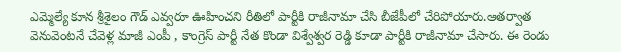ఎమ్మెల్యే కూన శ్రీశైలం గౌడ్ ఎవ్వరూ ఊహించని రీతిలో పార్టీకి రాజీనామా చేసి బీజేపీలో చేరిపోయారు.ఆతర్వాత వెనువెంటనే చేవెళ్ల మాజీ ఎంపీ , కాంగ్రెస్ పార్టీ నేత కొండా విశ్వేశ్వర రెడ్డి కూడా పార్టీకి రాజీనామా చేసారు. ఈ రెండు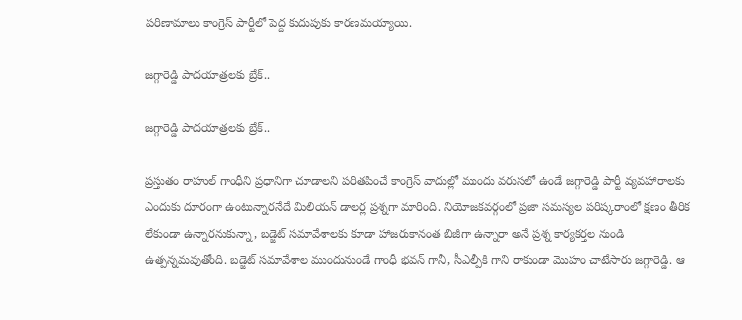పరిణామాలు కాంగ్రెస్ పార్టీలో పెద్ద కుదుపుకు కారణమయ్యాయి.

జగ్గారెడ్డి పాదయాత్రలకు బ్రేక్..

జగ్గారెడ్డి పాదయాత్రలకు బ్రేక్..

ప్రస్తుతం రాహుల్ గాంధీని ప్రధానిగా చూడాలని పరితపించే కాంగ్రెస్ వాదుల్లో ముందు వరుసలో ఉండే జగ్గారెడ్డి పార్టీ వ్యవహారాలకు ఎందుకు దూరంగా ఉంటున్నారనేదే మిలియన్ డాలర్ల ప్రశ్నగా మారింది. నియోజకవర్గంలో ప్రజా సమస్యల పరిష్కరాంలో క్షణం తీరిక లేకుండా ఉన్నారనుకున్నా, బడ్జెట్ సమావేశాలకు కూడా హాజరుకానంత బిజీగా ఉన్నారా అనే ప్రశ్న కార్యకర్తల నుండి ఉత్పన్నమవుతోంది. బడ్జెట్ సమావేశాల ముందునుండే గాంధీ భవన్ గానీ, సీఎల్పీకి గాని రాకుండా మొహం చాటేసారు జగ్గారెడ్డి. ఆ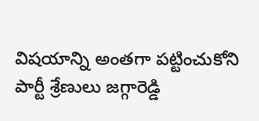విషయాన్ని అంతగా పట్టించుకోని పార్టీ శ్రేణులు జగ్గారెడ్డి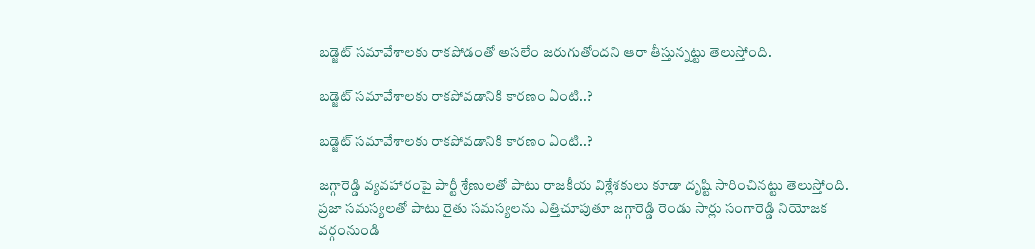బడ్జెట్ సమావేశాలకు రాకపోడంతో అసలేం జరుగుతోందని ఆరా తీస్తున్నట్టు తెలుస్తోంది.

బడ్జెట్ సమావేశాలకు రాకపోవడానికి కారణం ఏంటి..?

బడ్జెట్ సమావేశాలకు రాకపోవడానికి కారణం ఏంటి..?

జగ్గారెడ్డి వ్యవహారంపై పార్టీ శ్రేణులతో పాటు రాజకీయ విశ్లేశకులు కూడా దృష్టి సారించినట్టు తెలుస్తోంది. ప్రజా సమస్యలతో పాటు రైతు సమస్యలను ఎత్తిచూపుతూ జగ్గారెడ్డి రెండు సార్లు సంగారెడ్డి నియోజక వర్గంనుండి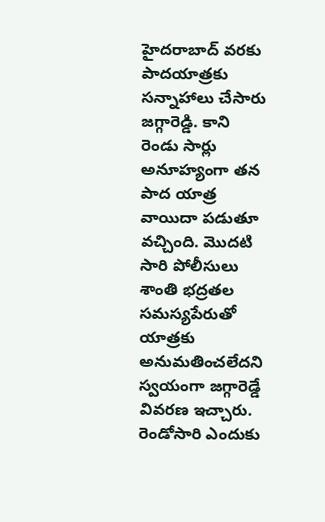హైదరాబాద్ వరకు పాదయాత్రకు సన్నాహాలు చేసారు జగ్గారెడ్డి. కాని రెండు సార్లు అనూహ్యంగా తన పాద యాత్ర వాయిదా పడుతూ వచ్చింది. మొదటి సారి పోలీసులు శాంతి భద్రతల సమస్యపేరుతో యాత్రకు అనుమతించలేదని స్వయంగా జగ్గారెడ్డే వివరణ ఇచ్చారు. రెండోసారి ఎందుకు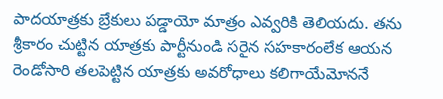పాదయాత్రకు బ్రేకులు పడ్డాయో మాత్రం ఎవ్వరికి తెలియదు. తను శ్రీకారం చుట్టిన యాత్రకు పార్టీనుండి సరైన సహకారంలేక ఆయన రెండోసారి తలపెట్టిన యాత్రకు అవరోధాలు కలిగాయేమోననే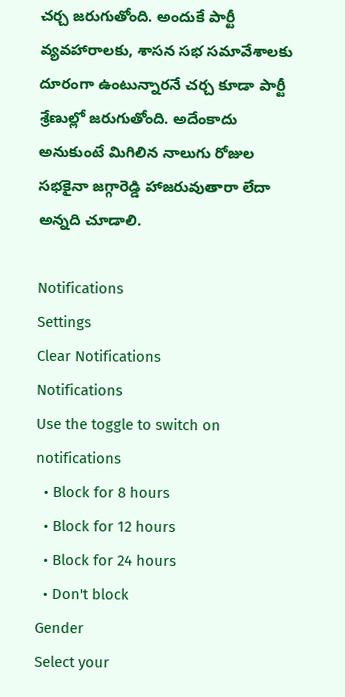చర్చ జరుగుతోంది. అందుకే పార్టీ వ్యవహారాలకు, శాసన సభ సమావేశాలకు దూరంగా ఉంటున్నారనే చర్చ కూడా పార్టీ శ్రేణుల్లో జరుగుతోంది. అదేంకాదు అనుకుంటే మిగిలిన నాలుగు రోజుల సభకైనా జగ్గారెడ్డి హాజరువుతారా లేదా అన్నది చూడాలి.

Notifications
Settings
Clear Notifications
Notifications
Use the toggle to switch on notifications
  • Block for 8 hours
  • Block for 12 hours
  • Block for 24 hours
  • Don't block
Gender
Select your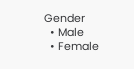Gender
  • Male
  • Female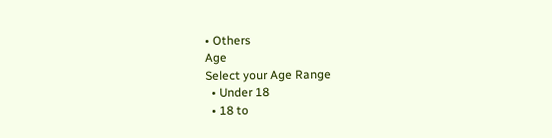• Others
Age
Select your Age Range
  • Under 18
  • 18 to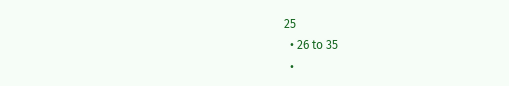25
  • 26 to 35
  •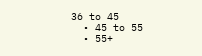36 to 45
  • 45 to 55
  • 55+